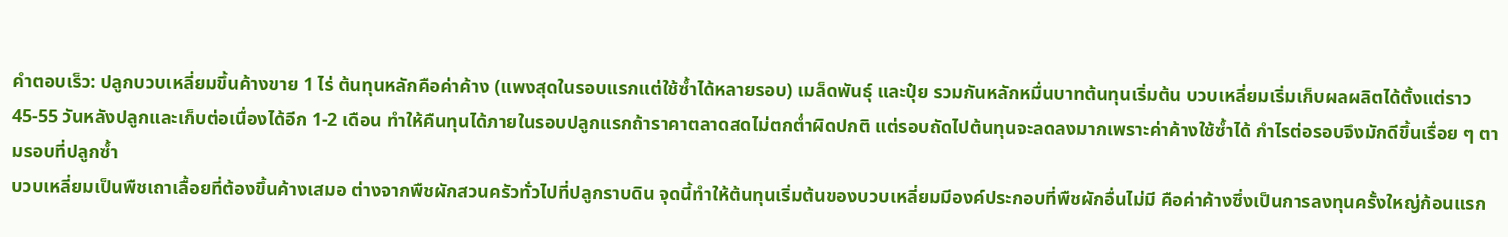คำตอบเร็ว: ปลูกบวบเหลี่ยมขึ้นค้างขาย 1 ไร่ ต้นทุนหลักคือค่าค้าง (แพงสุดในรอบแรกแต่ใช้ซ้ำได้หลายรอบ) เมล็ดพันธุ์ และปุ๋ย รวมกันหลักหมื่นบาทต้นทุนเริ่มต้น บวบเหลี่ยมเริ่มเก็บผลผลิตได้ตั้งแต่ราว 45-55 วันหลังปลูกและเก็บต่อเนื่องได้อีก 1-2 เดือน ทำให้คืนทุนได้ภายในรอบปลูกแรกถ้าราคาตลาดสดไม่ตกต่ำผิดปกติ แต่รอบถัดไปต้นทุนจะลดลงมากเพราะค่าค้างใช้ซ้ำได้ กำไรต่อรอบจึงมักดีขึ้นเรื่อย ๆ ตามรอบที่ปลูกซ้ำ
บวบเหลี่ยมเป็นพืชเถาเลื้อยที่ต้องขึ้นค้างเสมอ ต่างจากพืชผักสวนครัวทั่วไปที่ปลูกราบดิน จุดนี้ทำให้ต้นทุนเริ่มต้นของบวบเหลี่ยมมีองค์ประกอบที่พืชผักอื่นไม่มี คือค่าค้างซึ่งเป็นการลงทุนครั้งใหญ่ก้อนแรก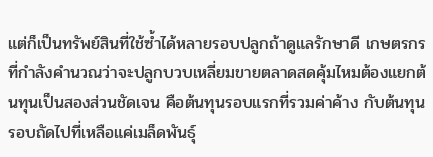แต่ก็เป็นทรัพย์สินที่ใช้ซ้ำได้หลายรอบปลูกถ้าดูแลรักษาดี เกษตรกรที่กำลังคำนวณว่าจะปลูกบวบเหลี่ยมขายตลาดสดคุ้มไหมต้องแยกต้นทุนเป็นสองส่วนชัดเจน คือต้นทุนรอบแรกที่รวมค่าค้าง กับต้นทุนรอบถัดไปที่เหลือแค่เมล็ดพันธุ์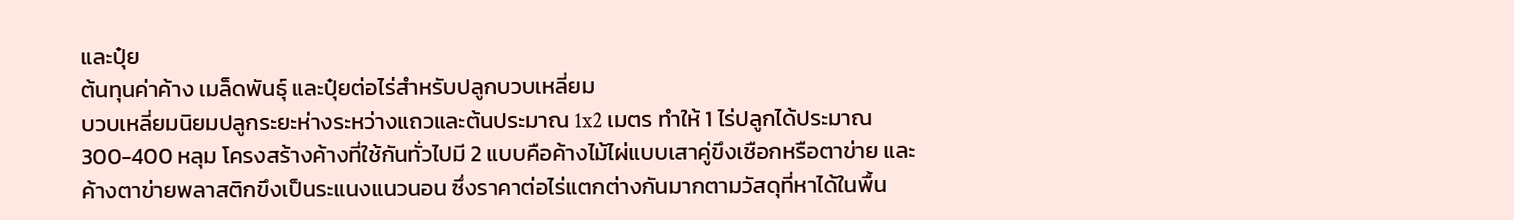และปุ๋ย
ต้นทุนค่าค้าง เมล็ดพันธุ์ และปุ๋ยต่อไร่สำหรับปลูกบวบเหลี่ยม
บวบเหลี่ยมนิยมปลูกระยะห่างระหว่างแถวและต้นประมาณ 1x2 เมตร ทำให้ 1 ไร่ปลูกได้ประมาณ 300-400 หลุม โครงสร้างค้างที่ใช้กันทั่วไปมี 2 แบบคือค้างไม้ไผ่แบบเสาคู่ขึงเชือกหรือตาข่าย และค้างตาข่ายพลาสติกขึงเป็นระแนงแนวนอน ซึ่งราคาต่อไร่แตกต่างกันมากตามวัสดุที่หาได้ในพื้น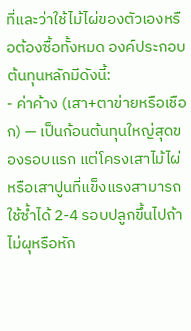ที่และว่าใช้ไม้ไผ่ของตัวเองหรือต้องซื้อทั้งหมด องค์ประกอบต้นทุนหลักมีดังนี้:
- ค่าค้าง (เสา+ตาข่ายหรือเชือก) — เป็นก้อนต้นทุนใหญ่สุดของรอบแรก แต่โครงเสาไม้ไผ่หรือเสาปูนที่แข็งแรงสามารถใช้ซ้ำได้ 2-4 รอบปลูกขึ้นไปถ้าไม่ผุหรือหัก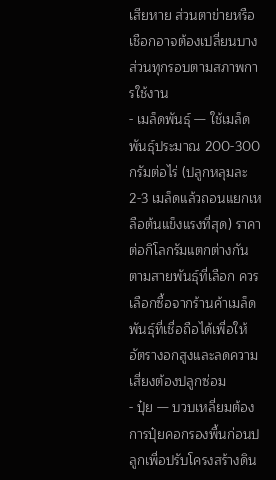เสียหาย ส่วนตาข่ายหรือเชือกอาจต้องเปลี่ยนบางส่วนทุกรอบตามสภาพการใช้งาน
- เมล็ดพันธุ์ — ใช้เมล็ดพันธุ์ประมาณ 200-300 กรัมต่อไร่ (ปลูกหลุมละ 2-3 เมล็ดแล้วถอนแยกเหลือต้นแข็งแรงที่สุด) ราคาต่อกิโลกรัมแตกต่างกันตามสายพันธุ์ที่เลือก ควรเลือกซื้อจากร้านค้าเมล็ดพันธุ์ที่เชื่อถือได้เพื่อให้อัตรางอกสูงและลดความเสี่ยงต้องปลูกซ่อม
- ปุ๋ย — บวบเหลี่ยมต้องการปุ๋ยคอกรองพื้นก่อนปลูกเพื่อปรับโครงสร้างดิน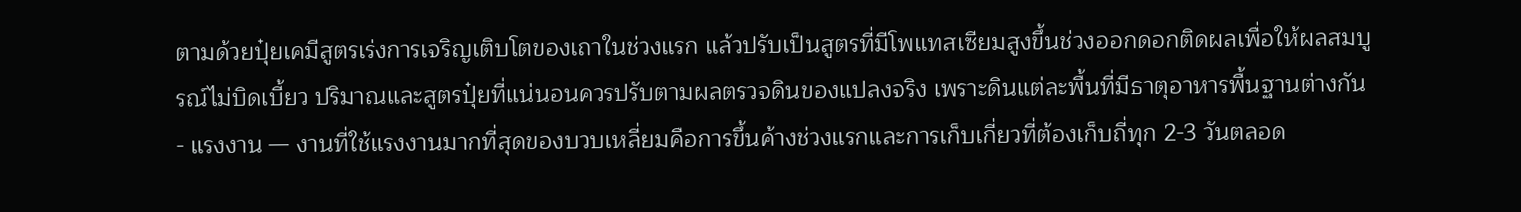ตามด้วยปุ๋ยเคมีสูตรเร่งการเจริญเติบโตของเถาในช่วงแรก แล้วปรับเป็นสูตรที่มีโพแทสเซียมสูงขึ้นช่วงออกดอกติดผลเพื่อให้ผลสมบูรณ์ไม่บิดเบี้ยว ปริมาณและสูตรปุ๋ยที่แน่นอนควรปรับตามผลตรวจดินของแปลงจริง เพราะดินแต่ละพื้นที่มีธาตุอาหารพื้นฐานต่างกัน
- แรงงาน — งานที่ใช้แรงงานมากที่สุดของบวบเหลี่ยมคือการขึ้นค้างช่วงแรกและการเก็บเกี่ยวที่ต้องเก็บถี่ทุก 2-3 วันตลอด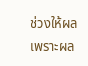ช่วงให้ผล เพราะผล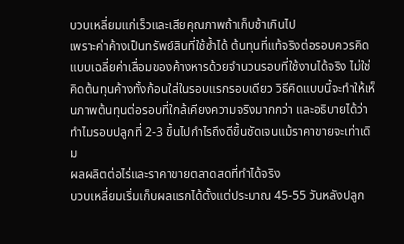บวบเหลี่ยมแก่เร็วและเสียคุณภาพถ้าเก็บช้าเกินไป
เพราะค่าค้างเป็นทรัพย์สินที่ใช้ซ้ำได้ ต้นทุนที่แท้จริงต่อรอบควรคิดแบบเฉลี่ยค่าเสื่อมของค้างหารด้วยจำนวนรอบที่ใช้งานได้จริง ไม่ใช่คิดต้นทุนค้างทั้งก้อนใส่ในรอบแรกรอบเดียว วิธีคิดแบบนี้จะทำให้เห็นภาพต้นทุนต่อรอบที่ใกล้เคียงความจริงมากกว่า และอธิบายได้ว่าทำไมรอบปลูกที่ 2-3 ขึ้นไปกำไรถึงดีขึ้นชัดเจนแม้ราคาขายจะเท่าเดิม
ผลผลิตต่อไร่และราคาขายตลาดสดที่ทำได้จริง
บวบเหลี่ยมเริ่มเก็บผลแรกได้ตั้งแต่ประมาณ 45-55 วันหลังปลูก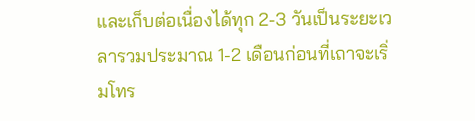และเก็บต่อเนื่องได้ทุก 2-3 วันเป็นระยะเวลารวมประมาณ 1-2 เดือนก่อนที่เถาจะเริ่มโทร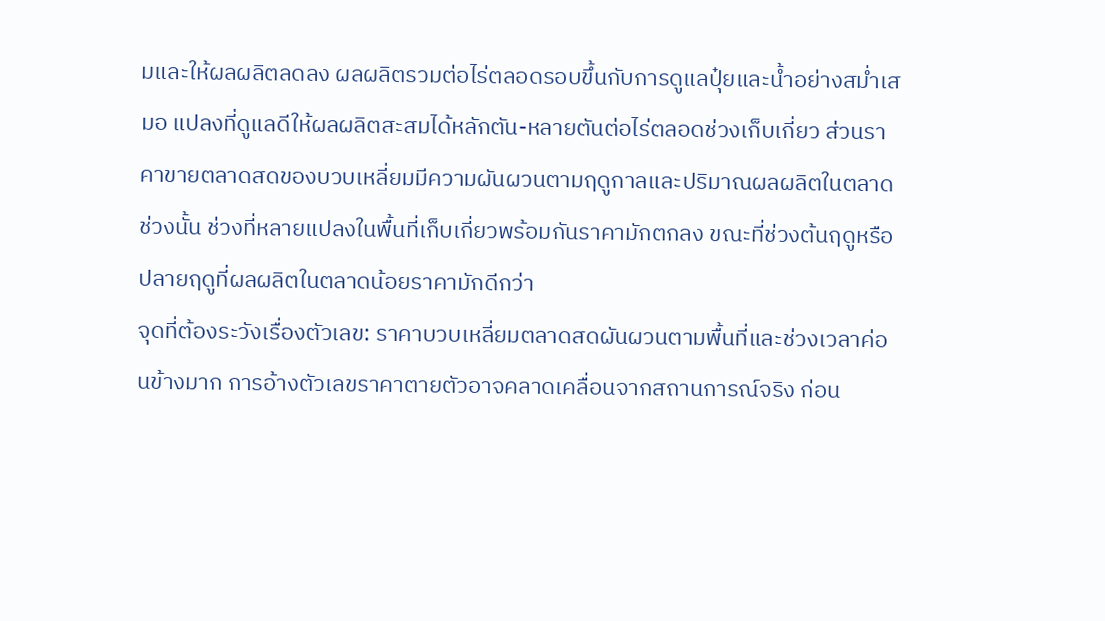มและให้ผลผลิตลดลง ผลผลิตรวมต่อไร่ตลอดรอบขึ้นกับการดูแลปุ๋ยและน้ำอย่างสม่ำเสมอ แปลงที่ดูแลดีให้ผลผลิตสะสมได้หลักตัน-หลายตันต่อไร่ตลอดช่วงเก็บเกี่ยว ส่วนราคาขายตลาดสดของบวบเหลี่ยมมีความผันผวนตามฤดูกาลและปริมาณผลผลิตในตลาดช่วงนั้น ช่วงที่หลายแปลงในพื้นที่เก็บเกี่ยวพร้อมกันราคามักตกลง ขณะที่ช่วงต้นฤดูหรือปลายฤดูที่ผลผลิตในตลาดน้อยราคามักดีกว่า
จุดที่ต้องระวังเรื่องตัวเลข: ราคาบวบเหลี่ยมตลาดสดผันผวนตามพื้นที่และช่วงเวลาค่อนข้างมาก การอ้างตัวเลขราคาตายตัวอาจคลาดเคลื่อนจากสถานการณ์จริง ก่อน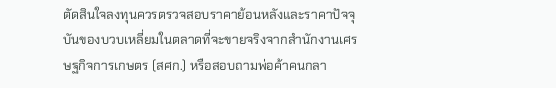ตัดสินใจลงทุนควรตรวจสอบราคาย้อนหลังและราคาปัจจุบันของบวบเหลี่ยมในตลาดที่จะขายจริงจากสำนักงานเศรษฐกิจการเกษตร (สศก.) หรือสอบถามพ่อค้าคนกลา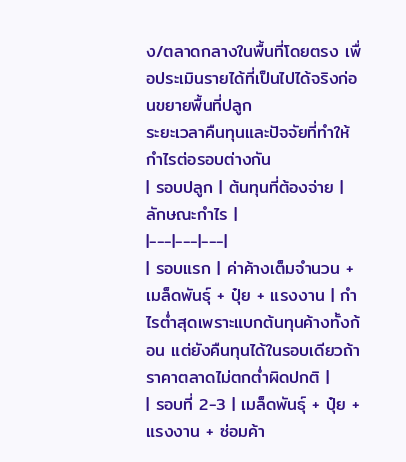ง/ตลาดกลางในพื้นที่โดยตรง เพื่อประเมินรายได้ที่เป็นไปได้จริงก่อนขยายพื้นที่ปลูก
ระยะเวลาคืนทุนและปัจจัยที่ทำให้กำไรต่อรอบต่างกัน
| รอบปลูก | ต้นทุนที่ต้องจ่าย | ลักษณะกำไร |
|---|---|---|
| รอบแรก | ค่าค้างเต็มจำนวน + เมล็ดพันธุ์ + ปุ๋ย + แรงงาน | กำไรต่ำสุดเพราะแบกต้นทุนค้างทั้งก้อน แต่ยังคืนทุนได้ในรอบเดียวถ้าราคาตลาดไม่ตกต่ำผิดปกติ |
| รอบที่ 2-3 | เมล็ดพันธุ์ + ปุ๋ย + แรงงาน + ซ่อมค้า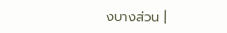งบางส่วน |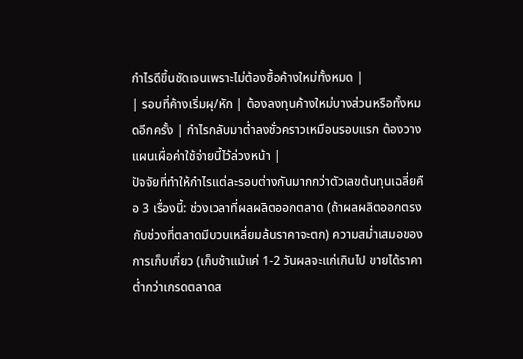กำไรดีขึ้นชัดเจนเพราะไม่ต้องซื้อค้างใหม่ทั้งหมด |
| รอบที่ค้างเริ่มผุ/หัก | ต้องลงทุนค้างใหม่บางส่วนหรือทั้งหมดอีกครั้ง | กำไรกลับมาต่ำลงชั่วคราวเหมือนรอบแรก ต้องวางแผนเผื่อค่าใช้จ่ายนี้ไว้ล่วงหน้า |
ปัจจัยที่ทำให้กำไรแต่ละรอบต่างกันมากกว่าตัวเลขต้นทุนเฉลี่ยคือ 3 เรื่องนี้: ช่วงเวลาที่ผลผลิตออกตลาด (ถ้าผลผลิตออกตรงกับช่วงที่ตลาดมีบวบเหลี่ยมล้นราคาจะตก) ความสม่ำเสมอของการเก็บเกี่ยว (เก็บช้าแม้แค่ 1-2 วันผลจะแก่เกินไป ขายได้ราคาต่ำกว่าเกรดตลาดส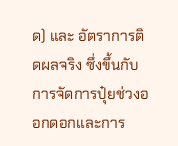ด) และ อัตราการติดผลจริง ซึ่งขึ้นกับการจัดการปุ๋ยช่วงออกดอกและการ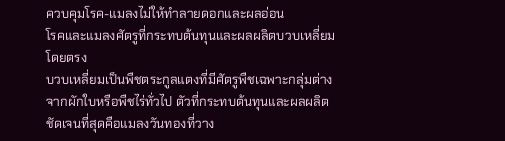ควบคุมโรค-แมลงไม่ให้ทำลายดอกและผลอ่อน
โรคและแมลงศัตรูที่กระทบต้นทุนและผลผลิตบวบเหลี่ยมโดยตรง
บวบเหลี่ยมเป็นพืชตระกูลแตงที่มีศัตรูพืชเฉพาะกลุ่มต่างจากผักใบหรือพืชไร่ทั่วไป ตัวที่กระทบต้นทุนและผลผลิตชัดเจนที่สุดคือแมลงวันทองที่วาง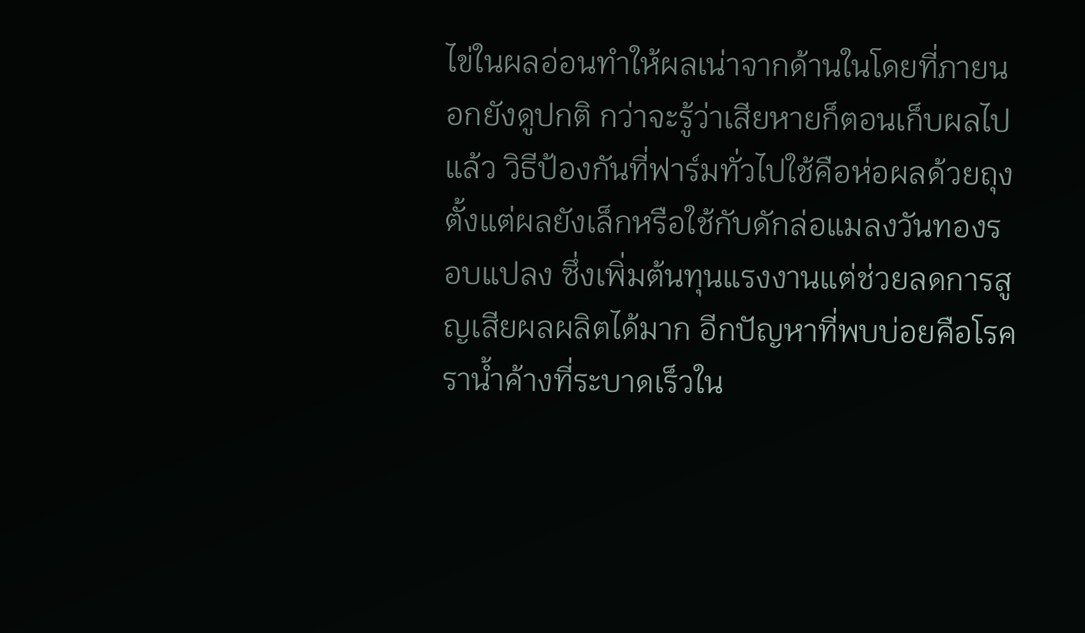ไข่ในผลอ่อนทำให้ผลเน่าจากด้านในโดยที่ภายนอกยังดูปกติ กว่าจะรู้ว่าเสียหายก็ตอนเก็บผลไปแล้ว วิธีป้องกันที่ฟาร์มทั่วไปใช้คือห่อผลด้วยถุงตั้งแต่ผลยังเล็กหรือใช้กับดักล่อแมลงวันทองรอบแปลง ซึ่งเพิ่มต้นทุนแรงงานแต่ช่วยลดการสูญเสียผลผลิตได้มาก อีกปัญหาที่พบบ่อยคือโรคราน้ำค้างที่ระบาดเร็วใน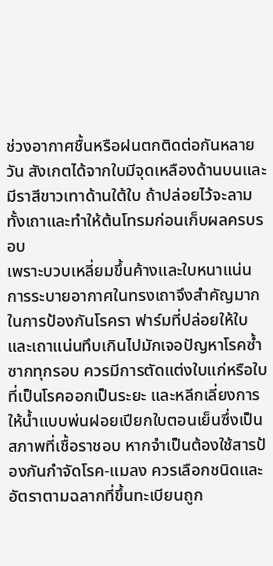ช่วงอากาศชื้นหรือฝนตกติดต่อกันหลายวัน สังเกตได้จากใบมีจุดเหลืองด้านบนและมีราสีขาวเทาด้านใต้ใบ ถ้าปล่อยไว้จะลามทั้งเถาและทำให้ต้นโทรมก่อนเก็บผลครบรอบ
เพราะบวบเหลี่ยมขึ้นค้างและใบหนาแน่น การระบายอากาศในทรงเถาจึงสำคัญมากในการป้องกันโรครา ฟาร์มที่ปล่อยให้ใบและเถาแน่นทึบเกินไปมักเจอปัญหาโรคซ้ำซากทุกรอบ ควรมีการตัดแต่งใบแก่หรือใบที่เป็นโรคออกเป็นระยะ และหลีกเลี่ยงการให้น้ำแบบพ่นฝอยเปียกใบตอนเย็นซึ่งเป็นสภาพที่เชื้อราชอบ หากจำเป็นต้องใช้สารป้องกันกำจัดโรค-แมลง ควรเลือกชนิดและอัตราตามฉลากที่ขึ้นทะเบียนถูก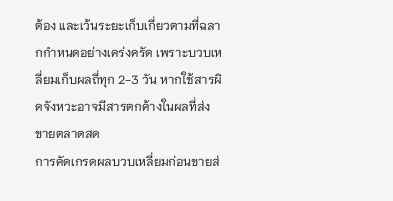ต้อง และเว้นระยะเก็บเกี่ยวตามที่ฉลากกำหนดอย่างเคร่งครัด เพราะบวบเหลี่ยมเก็บผลถี่ทุก 2-3 วัน หากใช้สารผิดจังหวะอาจมีสารตกค้างในผลที่ส่งขายตลาดสด
การคัดเกรดผลบวบเหลี่ยมก่อนขายส่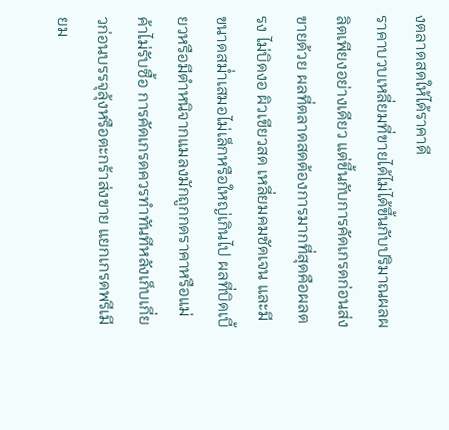งตลาดสดให้ได้ราคาดี
ราคาบวบเหลี่ยมที่ขายได้ไม่ได้ขึ้นกับปริมาณผลผลิตเพียงอย่างเดียว แต่ขึ้นกับการคัดเกรดก่อนส่งขายด้วย ผลที่ตลาดสดต้องการมากที่สุดคือผลตรง ไม่บิดงอ ผิวเขียวสด เหลี่ยมคมชัดเจน และมีขนาดสม่ำเสมอไม่เล็กหรือใหญ่เกินไป ผลที่บิดเบี้ยวหรือมีตำหนิจากแมลงมักถูกกดราคาหรือแม่ค้าไม่รับซื้อ การคัดเกรดควรทำทันทีหลังเก็บเกี่ยวก่อนบรรจุลุ้งหรือตะกร้าส่งขาย แยกเกรดพรีเมียม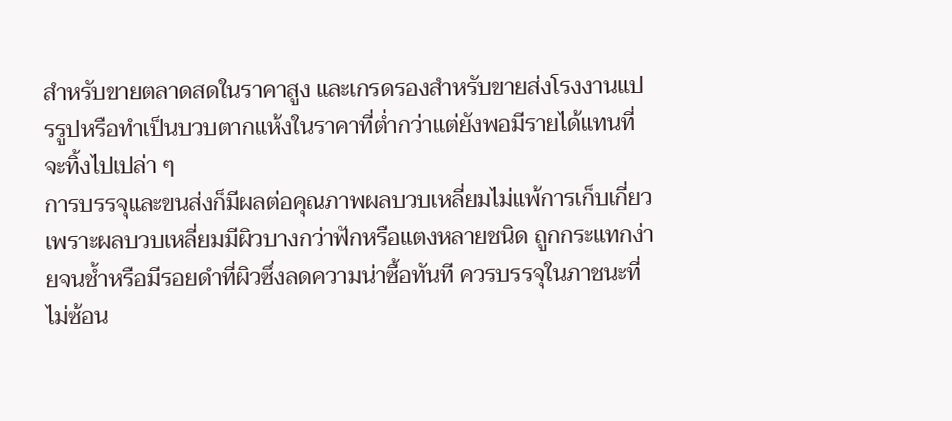สำหรับขายตลาดสดในราคาสูง และเกรดรองสำหรับขายส่งโรงงานแปรรูปหรือทำเป็นบวบตากแห้งในราคาที่ต่ำกว่าแต่ยังพอมีรายได้แทนที่จะทิ้งไปเปล่า ๆ
การบรรจุและขนส่งก็มีผลต่อคุณภาพผลบวบเหลี่ยมไม่แพ้การเก็บเกี่ยว เพราะผลบวบเหลี่ยมมีผิวบางกว่าฟักหรือแตงหลายชนิด ถูกกระแทกง่ายจนช้ำหรือมีรอยดำที่ผิวซึ่งลดความน่าซื้อทันที ควรบรรจุในภาชนะที่ไม่ซ้อน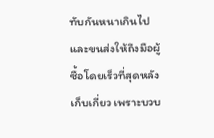ทับกันหนาเกินไป และขนส่งให้ถึงมือผู้ซื้อโดยเร็วที่สุดหลังเก็บเกี่ยว เพราะบวบ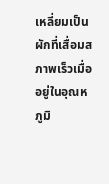เหลี่ยมเป็นผักที่เสื่อมสภาพเร็วเมื่ออยู่ในอุณหภูมิ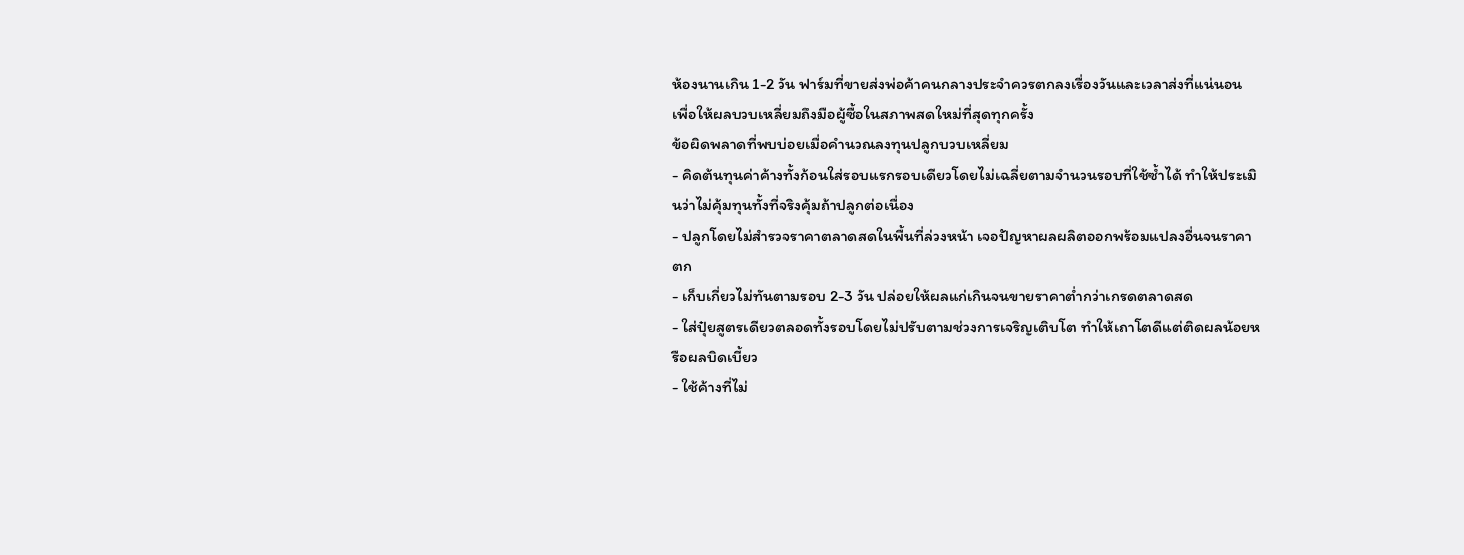ห้องนานเกิน 1-2 วัน ฟาร์มที่ขายส่งพ่อค้าคนกลางประจำควรตกลงเรื่องวันและเวลาส่งที่แน่นอน เพื่อให้ผลบวบเหลี่ยมถึงมือผู้ซื้อในสภาพสดใหม่ที่สุดทุกครั้ง
ข้อผิดพลาดที่พบบ่อยเมื่อคำนวณลงทุนปลูกบวบเหลี่ยม
- คิดต้นทุนค่าค้างทั้งก้อนใส่รอบแรกรอบเดียวโดยไม่เฉลี่ยตามจำนวนรอบที่ใช้ซ้ำได้ ทำให้ประเมินว่าไม่คุ้มทุนทั้งที่จริงคุ้มถ้าปลูกต่อเนื่อง
- ปลูกโดยไม่สำรวจราคาตลาดสดในพื้นที่ล่วงหน้า เจอปัญหาผลผลิตออกพร้อมแปลงอื่นจนราคาตก
- เก็บเกี่ยวไม่ทันตามรอบ 2-3 วัน ปล่อยให้ผลแก่เกินจนขายราคาต่ำกว่าเกรดตลาดสด
- ใส่ปุ๋ยสูตรเดียวตลอดทั้งรอบโดยไม่ปรับตามช่วงการเจริญเติบโต ทำให้เถาโตดีแต่ติดผลน้อยหรือผลบิดเบี้ยว
- ใช้ค้างที่ไม่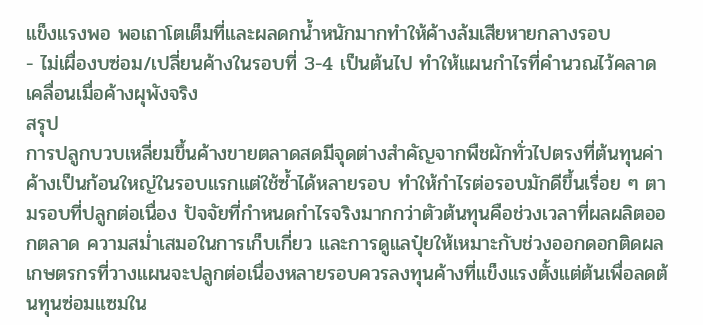แข็งแรงพอ พอเถาโตเต็มที่และผลดกน้ำหนักมากทำให้ค้างล้มเสียหายกลางรอบ
- ไม่เผื่องบซ่อม/เปลี่ยนค้างในรอบที่ 3-4 เป็นต้นไป ทำให้แผนกำไรที่คำนวณไว้คลาดเคลื่อนเมื่อค้างผุพังจริง
สรุป
การปลูกบวบเหลี่ยมขึ้นค้างขายตลาดสดมีจุดต่างสำคัญจากพืชผักทั่วไปตรงที่ต้นทุนค่าค้างเป็นก้อนใหญ่ในรอบแรกแต่ใช้ซ้ำได้หลายรอบ ทำให้กำไรต่อรอบมักดีขึ้นเรื่อย ๆ ตามรอบที่ปลูกต่อเนื่อง ปัจจัยที่กำหนดกำไรจริงมากกว่าตัวต้นทุนคือช่วงเวลาที่ผลผลิตออกตลาด ความสม่ำเสมอในการเก็บเกี่ยว และการดูแลปุ๋ยให้เหมาะกับช่วงออกดอกติดผล เกษตรกรที่วางแผนจะปลูกต่อเนื่องหลายรอบควรลงทุนค้างที่แข็งแรงตั้งแต่ต้นเพื่อลดต้นทุนซ่อมแซมใน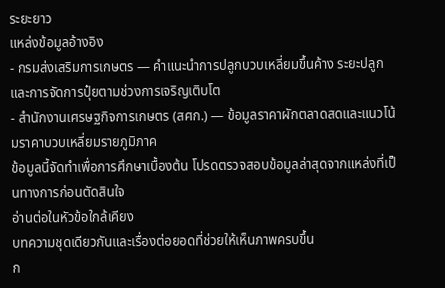ระยะยาว
แหล่งข้อมูลอ้างอิง
- กรมส่งเสริมการเกษตร — คำแนะนำการปลูกบวบเหลี่ยมขึ้นค้าง ระยะปลูก และการจัดการปุ๋ยตามช่วงการเจริญเติบโต
- สำนักงานเศรษฐกิจการเกษตร (สศก.) — ข้อมูลราคาผักตลาดสดและแนวโน้มราคาบวบเหลี่ยมรายภูมิภาค
ข้อมูลนี้จัดทำเพื่อการศึกษาเบื้องต้น โปรดตรวจสอบข้อมูลล่าสุดจากแหล่งที่เป็นทางการก่อนตัดสินใจ
อ่านต่อในหัวข้อใกล้เคียง
บทความชุดเดียวกันและเรื่องต่อยอดที่ช่วยให้เห็นภาพครบขึ้น
ก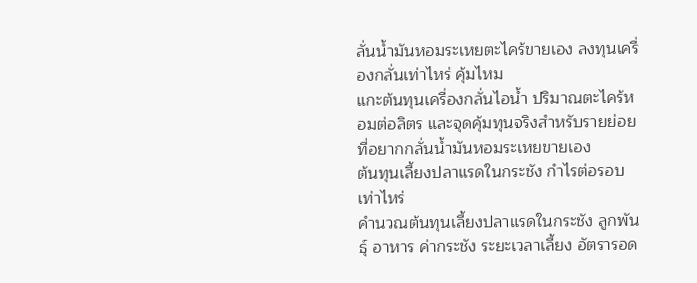ลั่นน้ำมันหอมระเหยตะไคร้ขายเอง ลงทุนเครื่องกลั่นเท่าไหร่ คุ้มไหม
แกะต้นทุนเครื่องกลั่นไอน้ำ ปริมาณตะไคร้หอมต่อลิตร และจุดคุ้มทุนจริงสำหรับรายย่อยที่อยากกลั่นน้ำมันหอมระเหยขายเอง
ต้นทุนเลี้ยงปลาแรดในกระชัง กำไรต่อรอบเท่าไหร่
คำนวณต้นทุนเลี้ยงปลาแรดในกระชัง ลูกพันธุ์ อาหาร ค่ากระชัง ระยะเวลาเลี้ยง อัตรารอด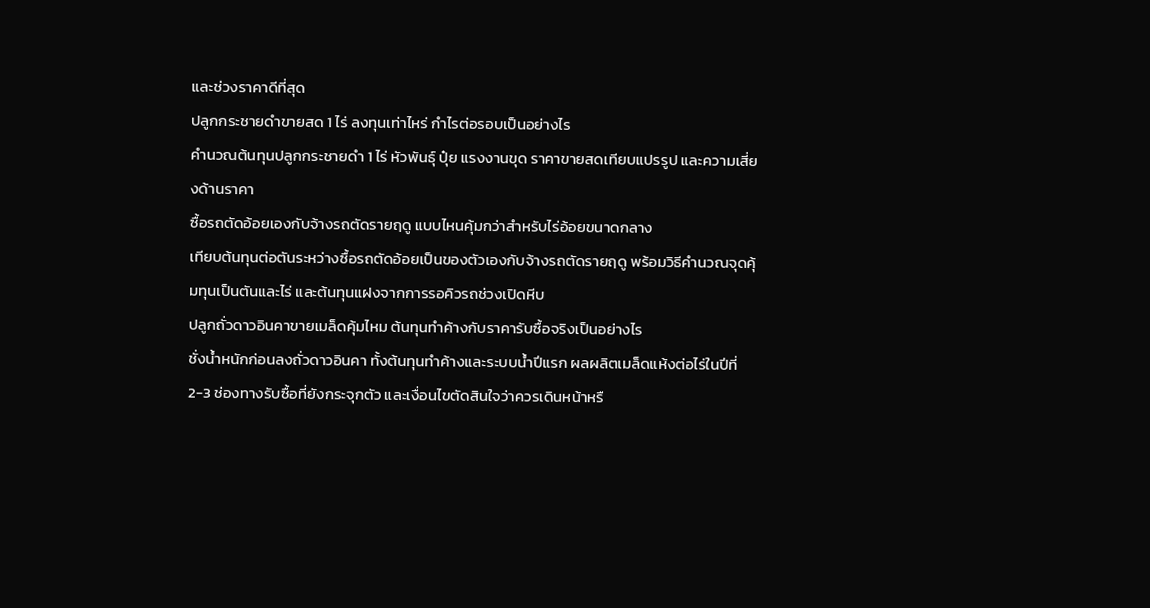และช่วงราคาดีที่สุด
ปลูกกระชายดำขายสด 1 ไร่ ลงทุนเท่าไหร่ กำไรต่อรอบเป็นอย่างไร
คำนวณต้นทุนปลูกกระชายดำ 1 ไร่ หัวพันธุ์ ปุ๋ย แรงงานขุด ราคาขายสดเทียบแปรรูป และความเสี่ยงด้านราคา
ซื้อรถตัดอ้อยเองกับจ้างรถตัดรายฤดู แบบไหนคุ้มกว่าสำหรับไร่อ้อยขนาดกลาง
เทียบต้นทุนต่อตันระหว่างซื้อรถตัดอ้อยเป็นของตัวเองกับจ้างรถตัดรายฤดู พร้อมวิธีคำนวณจุดคุ้มทุนเป็นตันและไร่ และต้นทุนแฝงจากการรอคิวรถช่วงเปิดหีบ
ปลูกถั่วดาวอินคาขายเมล็ดคุ้มไหม ต้นทุนทำค้างกับราคารับซื้อจริงเป็นอย่างไร
ชั่งน้ำหนักก่อนลงถั่วดาวอินคา ทั้งต้นทุนทำค้างและระบบน้ำปีแรก ผลผลิตเมล็ดแห้งต่อไร่ในปีที่ 2-3 ช่องทางรับซื้อที่ยังกระจุกตัว และเงื่อนไขตัดสินใจว่าควรเดินหน้าหรื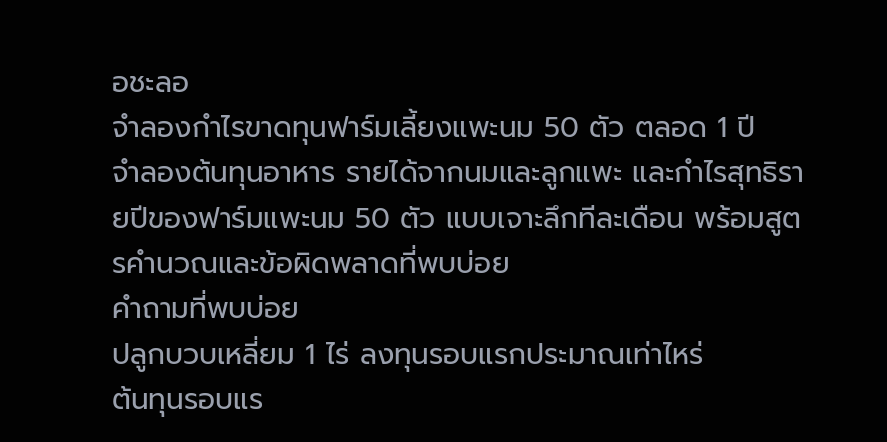อชะลอ
จำลองกำไรขาดทุนฟาร์มเลี้ยงแพะนม 50 ตัว ตลอด 1 ปี
จำลองต้นทุนอาหาร รายได้จากนมและลูกแพะ และกำไรสุทธิรายปีของฟาร์มแพะนม 50 ตัว แบบเจาะลึกทีละเดือน พร้อมสูตรคำนวณและข้อผิดพลาดที่พบบ่อย
คำถามที่พบบ่อย
ปลูกบวบเหลี่ยม 1 ไร่ ลงทุนรอบแรกประมาณเท่าไหร่
ต้นทุนรอบแร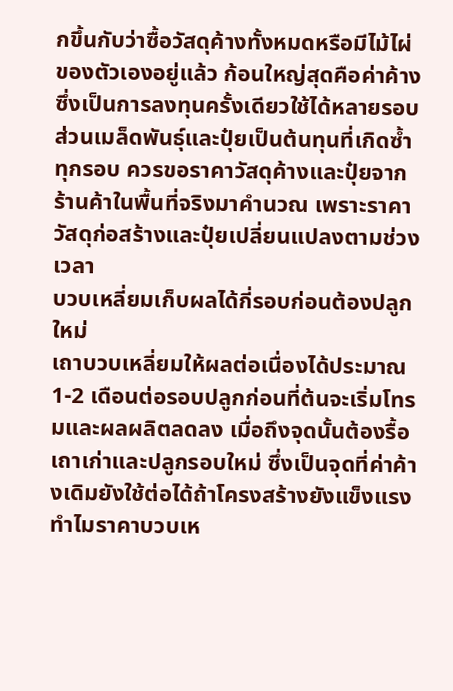กขึ้นกับว่าซื้อวัสดุค้างทั้งหมดหรือมีไม้ไผ่ของตัวเองอยู่แล้ว ก้อนใหญ่สุดคือค่าค้างซึ่งเป็นการลงทุนครั้งเดียวใช้ได้หลายรอบ ส่วนเมล็ดพันธุ์และปุ๋ยเป็นต้นทุนที่เกิดซ้ำทุกรอบ ควรขอราคาวัสดุค้างและปุ๋ยจากร้านค้าในพื้นที่จริงมาคำนวณ เพราะราคาวัสดุก่อสร้างและปุ๋ยเปลี่ยนแปลงตามช่วงเวลา
บวบเหลี่ยมเก็บผลได้กี่รอบก่อนต้องปลูกใหม่
เถาบวบเหลี่ยมให้ผลต่อเนื่องได้ประมาณ 1-2 เดือนต่อรอบปลูกก่อนที่ต้นจะเริ่มโทรมและผลผลิตลดลง เมื่อถึงจุดนั้นต้องรื้อเถาเก่าและปลูกรอบใหม่ ซึ่งเป็นจุดที่ค่าค้างเดิมยังใช้ต่อได้ถ้าโครงสร้างยังแข็งแรง
ทำไมราคาบวบเห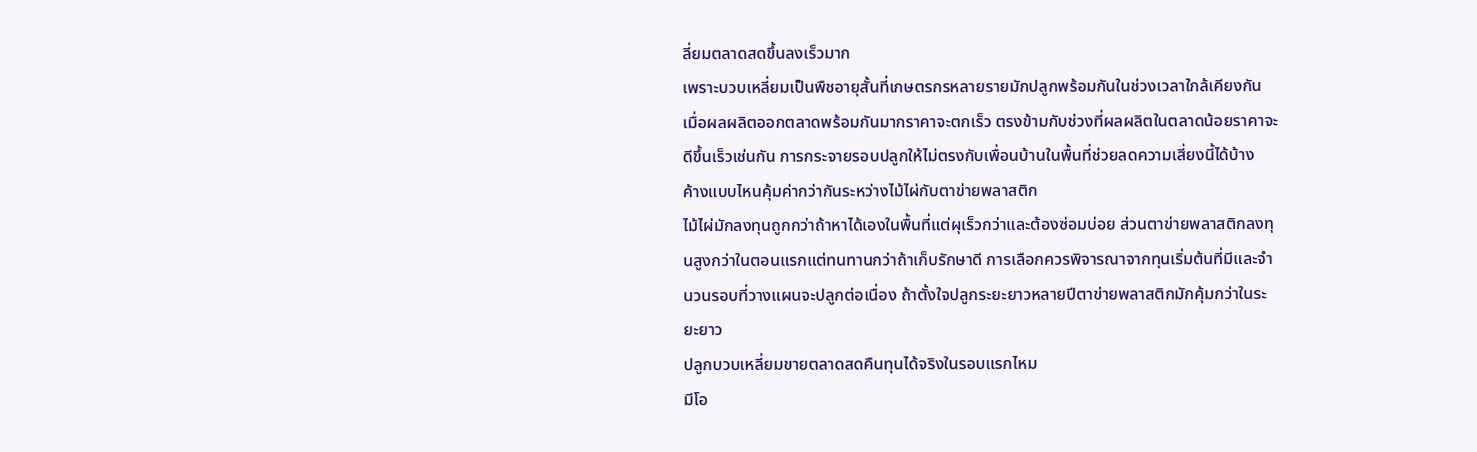ลี่ยมตลาดสดขึ้นลงเร็วมาก
เพราะบวบเหลี่ยมเป็นพืชอายุสั้นที่เกษตรกรหลายรายมักปลูกพร้อมกันในช่วงเวลาใกล้เคียงกัน เมื่อผลผลิตออกตลาดพร้อมกันมากราคาจะตกเร็ว ตรงข้ามกับช่วงที่ผลผลิตในตลาดน้อยราคาจะดีขึ้นเร็วเช่นกัน การกระจายรอบปลูกให้ไม่ตรงกับเพื่อนบ้านในพื้นที่ช่วยลดความเสี่ยงนี้ได้บ้าง
ค้างแบบไหนคุ้มค่ากว่ากันระหว่างไม้ไผ่กับตาข่ายพลาสติก
ไม้ไผ่มักลงทุนถูกกว่าถ้าหาได้เองในพื้นที่แต่ผุเร็วกว่าและต้องซ่อมบ่อย ส่วนตาข่ายพลาสติกลงทุนสูงกว่าในตอนแรกแต่ทนทานกว่าถ้าเก็บรักษาดี การเลือกควรพิจารณาจากทุนเริ่มต้นที่มีและจำนวนรอบที่วางแผนจะปลูกต่อเนื่อง ถ้าตั้งใจปลูกระยะยาวหลายปีตาข่ายพลาสติกมักคุ้มกว่าในระยะยาว
ปลูกบวบเหลี่ยมขายตลาดสดคืนทุนได้จริงในรอบแรกไหม
มีโอ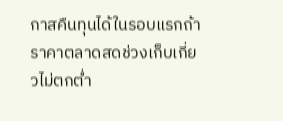กาสคืนทุนได้ในรอบแรกถ้าราคาตลาดสดช่วงเก็บเกี่ยวไม่ตกต่ำ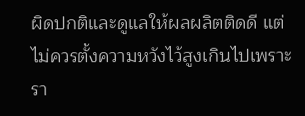ผิดปกติและดูแลให้ผลผลิตติดดี แต่ไม่ควรตั้งความหวังไว้สูงเกินไปเพราะรา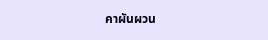คาผันผวน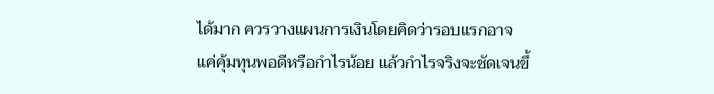ได้มาก ควรวางแผนการเงินโดยคิดว่ารอบแรกอาจแค่คุ้มทุนพอดีหรือกำไรน้อย แล้วกำไรจริงจะชัดเจนขึ้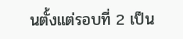นตั้งแต่รอบที่ 2 เป็น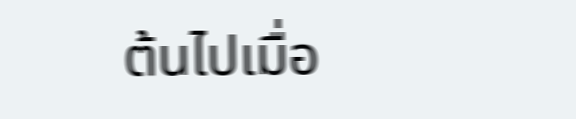ต้นไปเมื่อ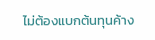ไม่ต้องแบกต้นทุนค้าง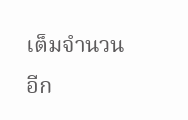เต็มจำนวนอีก